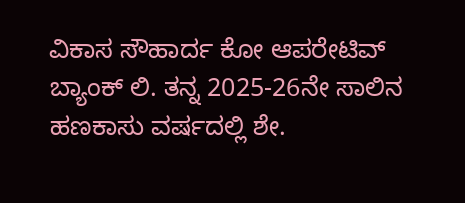ವಿಕಾಸ ಸೌಹಾರ್ದ ಕೋ ಆಪರೇಟಿವ್ ಬ್ಯಾಂಕ್ ಲಿ. ತನ್ನ 2025-26ನೇ ಸಾಲಿನ ಹಣಕಾಸು ವರ್ಷದಲ್ಲಿ ಶೇ.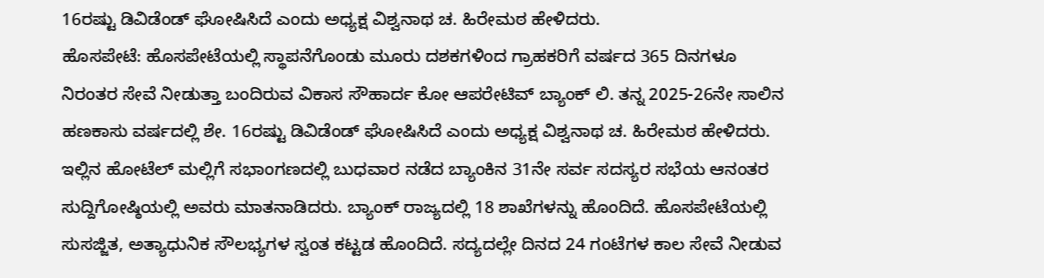16ರಷ್ಟು ಡಿವಿಡೆಂಡ್ ಘೋಷಿಸಿದೆ ಎಂದು ಅಧ್ಯಕ್ಷ ವಿಶ್ವನಾಥ ಚ. ಹಿರೇಮಠ ಹೇಳಿದರು.
ಹೊಸಪೇಟೆ: ಹೊಸಪೇಟೆಯಲ್ಲಿ ಸ್ಥಾಪನೆಗೊಂಡು ಮೂರು ದಶಕಗಳಿಂದ ಗ್ರಾಹಕರಿಗೆ ವರ್ಷದ 365 ದಿನಗಳೂ ನಿರಂತರ ಸೇವೆ ನೀಡುತ್ತಾ ಬಂದಿರುವ ವಿಕಾಸ ಸೌಹಾರ್ದ ಕೋ ಆಪರೇಟಿವ್ ಬ್ಯಾಂಕ್ ಲಿ. ತನ್ನ 2025-26ನೇ ಸಾಲಿನ ಹಣಕಾಸು ವರ್ಷದಲ್ಲಿ ಶೇ. 16ರಷ್ಟು ಡಿವಿಡೆಂಡ್ ಘೋಷಿಸಿದೆ ಎಂದು ಅಧ್ಯಕ್ಷ ವಿಶ್ವನಾಥ ಚ. ಹಿರೇಮಠ ಹೇಳಿದರು.
ಇಲ್ಲಿನ ಹೋಟೆಲ್ ಮಲ್ಲಿಗೆ ಸಭಾಂಗಣದಲ್ಲಿ ಬುಧವಾರ ನಡೆದ ಬ್ಯಾಂಕಿನ 31ನೇ ಸರ್ವ ಸದಸ್ಯರ ಸಭೆಯ ಆನಂತರ ಸುದ್ದಿಗೋಷ್ಠಿಯಲ್ಲಿ ಅವರು ಮಾತನಾಡಿದರು. ಬ್ಯಾಂಕ್ ರಾಜ್ಯದಲ್ಲಿ 18 ಶಾಖೆಗಳನ್ನು ಹೊಂದಿದೆ. ಹೊಸಪೇಟೆಯಲ್ಲಿ ಸುಸಜ್ಜಿತ, ಅತ್ಯಾಧುನಿಕ ಸೌಲಭ್ಯಗಳ ಸ್ವಂತ ಕಟ್ಟಡ ಹೊಂದಿದೆ. ಸದ್ಯದಲ್ಲೇ ದಿನದ 24 ಗಂಟೆಗಳ ಕಾಲ ಸೇವೆ ನೀಡುವ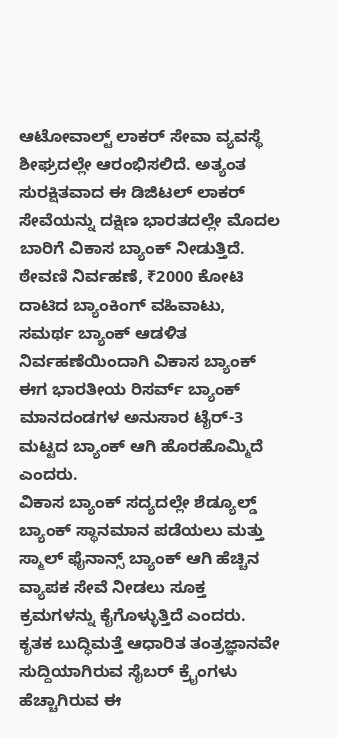ಆಟೋವಾಲ್ಟ್ ಲಾಕರ್ ಸೇವಾ ವ್ಯವಸ್ಥೆ ಶೀಘ್ರದಲ್ಲೇ ಆರಂಭಿಸಲಿದೆ. ಅತ್ಯಂತ ಸುರಕ್ಷಿತವಾದ ಈ ಡಿಜಿಟಲ್ ಲಾಕರ್ ಸೇವೆಯನ್ನು ದಕ್ಷಿಣ ಭಾರತದಲ್ಲೇ ಮೊದಲ ಬಾರಿಗೆ ವಿಕಾಸ ಬ್ಯಾಂಕ್ ನೀಡುತ್ತಿದೆ. ಠೇವಣಿ ನಿರ್ವಹಣೆ, ₹2000 ಕೋಟಿ ದಾಟಿದ ಬ್ಯಾಂಕಿಂಗ್ ವಹಿವಾಟು, ಸಮರ್ಥ ಬ್ಯಾಂಕ್ ಆಡಳಿತ ನಿರ್ವಹಣೆಯಿಂದಾಗಿ ವಿಕಾಸ ಬ್ಯಾಂಕ್ ಈಗ ಭಾರತೀಯ ರಿಸರ್ವ್ ಬ್ಯಾಂಕ್ ಮಾನದಂಡಗಳ ಅನುಸಾರ ಟೈರ್-3 ಮಟ್ಟದ ಬ್ಯಾಂಕ್ ಆಗಿ ಹೊರಹೊಮ್ಮಿದೆ ಎಂದರು.
ವಿಕಾಸ ಬ್ಯಾಂಕ್ ಸದ್ಯದಲ್ಲೇ ಶೆಡ್ಯೂಲ್ಡ್ ಬ್ಯಾಂಕ್ ಸ್ಥಾನಮಾನ ಪಡೆಯಲು ಮತ್ತು ಸ್ಮಾಲ್ ಫೈನಾನ್ಸ್ ಬ್ಯಾಂಕ್ ಆಗಿ ಹೆಚ್ಚಿನ ವ್ಯಾಪಕ ಸೇವೆ ನೀಡಲು ಸೂಕ್ತ ಕ್ರಮಗಳನ್ನು ಕೈಗೊಳ್ಳುತ್ತಿದೆ ಎಂದರು.
ಕೃತಕ ಬುದ್ಧಿಮತ್ತೆ ಆಧಾರಿತ ತಂತ್ರಜ್ಞಾನವೇ ಸುದ್ದಿಯಾಗಿರುವ ಸೈಬರ್ ಕ್ರೈಂಗಳು ಹೆಚ್ಚಾಗಿರುವ ಈ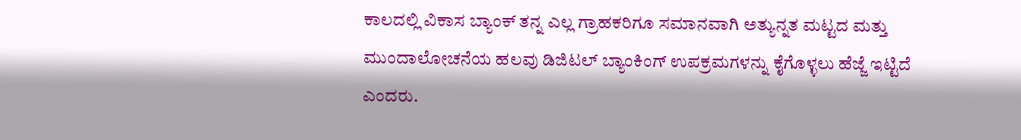ಕಾಲದಲ್ಲಿ ವಿಕಾಸ ಬ್ಯಾಂಕ್ ತನ್ನ ಎಲ್ಲ ಗ್ರಾಹಕರಿಗೂ ಸಮಾನವಾಗಿ ಅತ್ಯುನ್ನತ ಮಟ್ಟದ ಮತ್ತು ಮುಂದಾಲೋಚನೆಯ ಹಲವು ಡಿಜಿಟಲ್ ಬ್ಯಾಂಕಿಂಗ್ ಉಪಕ್ರಮಗಳನ್ನು ಕೈಗೊಳ್ಳಲು ಹೆಜ್ಜೆ ಇಟ್ಟಿದೆ ಎಂದರು.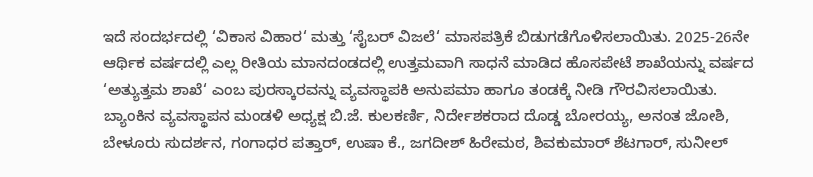ಇದೆ ಸಂದರ್ಭದಲ್ಲಿ ‘ವಿಕಾಸ ವಿಹಾರ‘ ಮತ್ತು ‘ಸೈಬರ್ ವಿಜಲೆ‘ ಮಾಸಪತ್ರಿಕೆ ಬಿಡುಗಡೆಗೊಳಿಸಲಾಯಿತು. 2025-26ನೇ ಆರ್ಥಿಕ ವರ್ಷದಲ್ಲಿ ಎಲ್ಲ ರೀತಿಯ ಮಾನದಂಡದಲ್ಲಿ ಉತ್ತಮವಾಗಿ ಸಾಧನೆ ಮಾಡಿದ ಹೊಸಪೇಟೆ ಶಾಖೆಯನ್ನು ವರ್ಷದ ‘ಅತ್ಯುತ್ತಮ ಶಾಖೆ‘ ಎಂಬ ಪುರಸ್ಕಾರವನ್ನು ವ್ಯವಸ್ಥಾಪಕಿ ಅನುಪಮಾ ಹಾಗೂ ತಂಡಕ್ಕೆ ನೀಡಿ ಗೌರವಿಸಲಾಯಿತು.
ಬ್ಯಾಂಕಿನ ವ್ಯವಸ್ಥಾಪನ ಮಂಡಳಿ ಅಧ್ಯಕ್ಷ ಬಿ.ಜೆ. ಕುಲಕರ್ಣಿ, ನಿರ್ದೇಶಕರಾದ ದೊಡ್ಡ ಬೋರಯ್ಯ, ಅನಂತ ಜೋಶಿ, ಬೇಳೂರು ಸುದರ್ಶನ, ಗಂಗಾಧರ ಪತ್ತಾರ್, ಉಷಾ ಕೆ., ಜಗದೀಶ್ ಹಿರೇಮಠ, ಶಿವಕುಮಾರ್ ಶೆಟಗಾರ್, ಸುನೀಲ್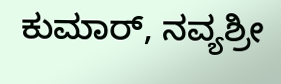ಕುಮಾರ್, ನವ್ಯಶ್ರೀ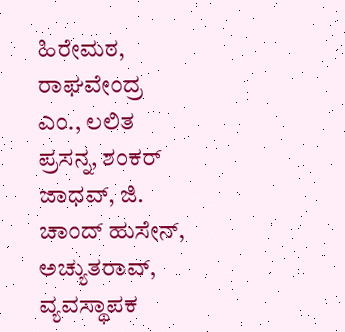ಹಿರೇಮಠ, ರಾಘವೇಂದ್ರ ಎಂ., ಲಲಿತ ಪ್ರಸನ್ನ, ಶಂಕರ್ ಜಾಧವ್, ಜಿ. ಚಾಂದ್ ಹುಸೇನ್, ಅಚ್ಯುತರಾವ್, ವ್ಯವಸ್ಥಾಪಕ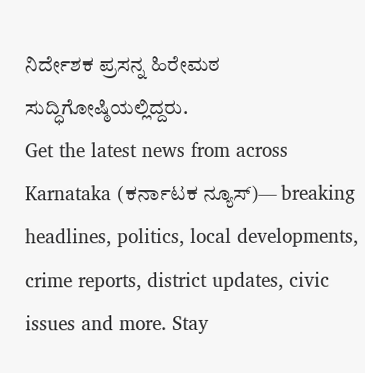ನಿರ್ದೇಶಕ ಪ್ರಸನ್ನ ಹಿರೇಮಠ ಸುದ್ಧಿಗೋಷ್ಠಿಯಲ್ಲಿದ್ದರು.
Get the latest news from across Karnataka (ಕರ್ನಾಟಕ ನ್ಯೂಸ್)— breaking headlines, politics, local developments, crime reports, district updates, civic issues and more. Stay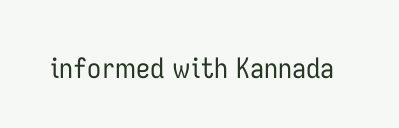informed with Kannada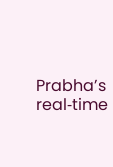Prabha’s real‑time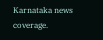Karnataka news coverage.